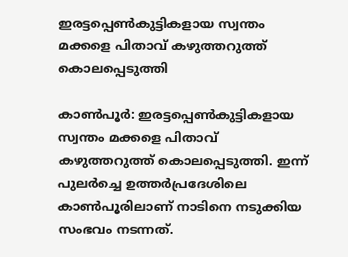ഇരട്ടപ്പെൺകുട്ടികളായ സ്വന്തം മക്കളെ പിതാവ് കഴുത്തറുത്ത് കൊലപ്പെടുത്തി

കാൺപൂർ: ഇരട്ടപ്പെൺകുട്ടികളായ സ്വന്തം മക്കളെ പിതാവ് കഴുത്തറുത്ത് കൊലപ്പെടുത്തി. ഇന്ന് പുലർച്ചെ ഉത്തർപ്രദേശിലെ കാൺപൂരിലാണ് നാടിനെ നടുക്കിയ സംഭവം നടന്നത്.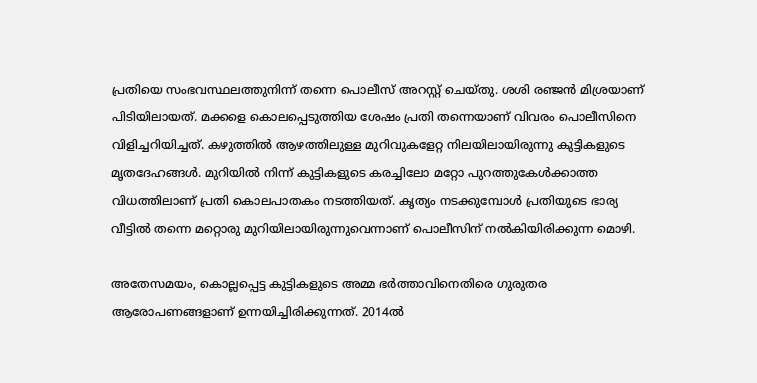പ്രതിയെ സംഭവസ്ഥലത്തുനിന്ന് തന്നെ പൊലീസ് അറസ്റ്റ് ചെയ്തു. ശശി രഞ്ജൻ മിശ്രയാണ് പിടിയിലായത്. മക്കളെ കൊലപ്പെടുത്തിയ ശേഷം പ്രതി തന്നെയാണ് വിവരം പൊലീസിനെ വിളിച്ചറിയിച്ചത്. കഴുത്തിൽ ആഴത്തിലുള്ള മുറിവുകളേറ്റ നിലയിലായിരുന്നു കുട്ടികളുടെ മൃതദേഹങ്ങൾ. മുറിയിൽ നിന്ന് കുട്ടികളുടെ കരച്ചിലോ മറ്റോ പുറത്തുകേൾക്കാത്ത വിധത്തിലാണ് പ്രതി കൊലപാതകം നടത്തിയത്. കൃത്യം നടക്കുമ്പോൾ പ്രതിയുടെ ഭാര്യ വീട്ടിൽ തന്നെ മറ്റൊരു മുറിയിലായിരുന്നുവെന്നാണ് പൊലീസിന് നൽകിയിരിക്കുന്ന മൊഴി.

അതേസമയം, കൊല്ലപ്പെട്ട കുട്ടികളുടെ അമ്മ ഭർത്താവിനെതിരെ ഗുരുതര ആരോപണങ്ങളാണ് ഉന്നയിച്ചിരിക്കുന്നത്. 2014ൽ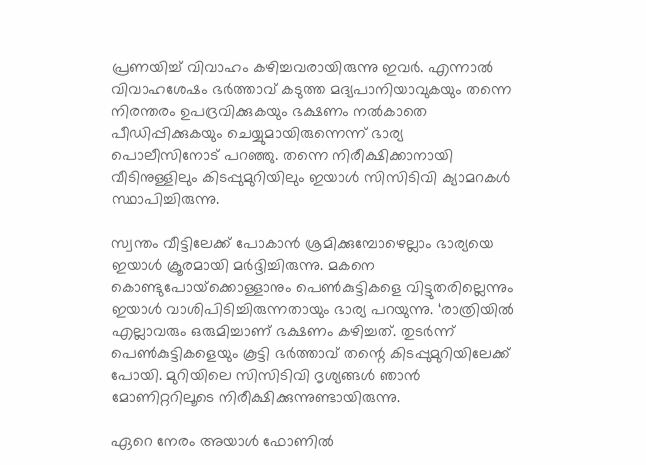പ്രണയിച്ച് വിവാഹം കഴിച്ചവരായിരുന്നു ഇവർ. എന്നാൽ വിവാഹശേഷം ഭർത്താവ് കടുത്ത മദ്യപാനിയാവുകയും തന്നെ നിരന്തരം ഉപദ്രവിക്കുകയും ഭക്ഷണം നൽകാതെ പീഡിപ്പിക്കുകയും ചെയ്യുമായിരുന്നെന്ന് ഭാര്യ പൊലീസിനോട് പറഞ്ഞു. തന്നെ നിരീക്ഷിക്കാനായി വീടിനുള്ളിലും കിടപ്പുമുറിയിലും ഇയാൾ സിസിടിവി ക്യാമറകൾ സ്ഥാപിച്ചിരുന്നു.

സ്വന്തം വീട്ടിലേക്ക് പോകാൻ ശ്രമിക്കുമ്പോഴെല്ലാം ഭാര്യയെ ഇയാൾ ക്രൂരമായി മർദ്ദിച്ചിരുന്നു. മകനെ കൊണ്ടുപോയ്‌ക്കൊള്ളാനും പെൺകുട്ടികളെ വിട്ടുതരില്ലെന്നും ഇയാൾ വാശിപിടിച്ചിരുന്നതായും ഭാര്യ പറയുന്നു. ‘രാത്രിയിൽ എല്ലാവരും ഒരുമിച്ചാണ് ഭക്ഷണം കഴിച്ചത്. തുടർന്ന് പെൺകുട്ടികളെയും കൂട്ടി ഭർത്താവ് തന്റെ കിടപ്പുമുറിയിലേക്ക് പോയി. മുറിയിലെ സിസിടിവി ദൃശ്യങ്ങൾ ഞാൻ മോണിറ്ററിലൂടെ നിരീക്ഷിക്കുന്നുണ്ടായിരുന്നു.

ഏറെ നേരം അയാൾ ഫോണിൽ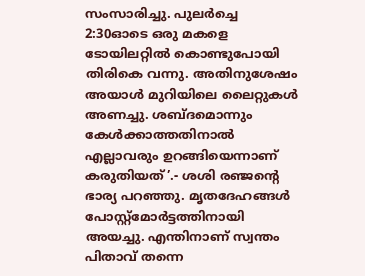സംസാരിച്ചു. പുലർച്ചെ 2:30ഓടെ ഒരു മകളെ ടോയിലറ്റിൽ കൊണ്ടുപോയി തിരികെ വന്നു. അതിനുശേഷം അയാൾ മുറിയിലെ ലൈറ്റുകൾ അണച്ചു. ശബ്ദമൊന്നും കേൾക്കാത്തതിനാൽ എല്ലാവരും ഉറങ്ങിയെന്നാണ് കരുതിയത്’.- ശശി രഞ്ജന്റെ ഭാര്യ പറഞ്ഞു. മൃതദേഹങ്ങൾ പോസ്റ്റ്‌മോർട്ടത്തിനായി അയച്ചു. എന്തിനാണ് സ്വന്തം പിതാവ് തന്നെ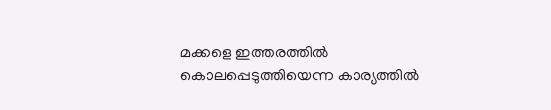മക്കളെ ഇത്തരത്തിൽ കൊലപ്പെടുത്തിയെന്ന കാര്യത്തിൽ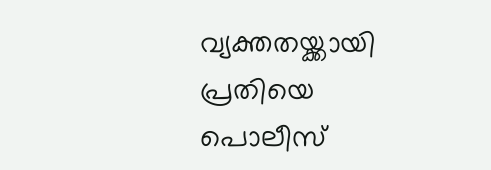വ്യക്തതയ്ക്കായി പ്രതിയെ പൊലീസ്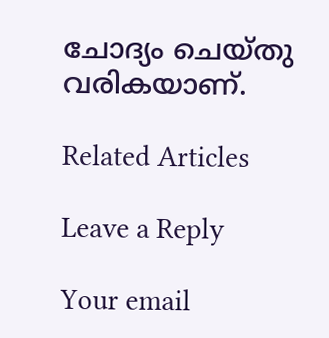ചോദ്യം ചെയ്തു വരികയാണ്.

Related Articles

Leave a Reply

Your email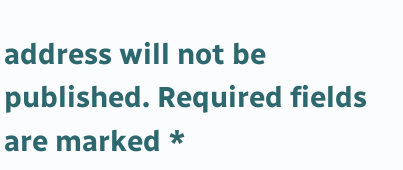address will not be published. Required fields are marked *